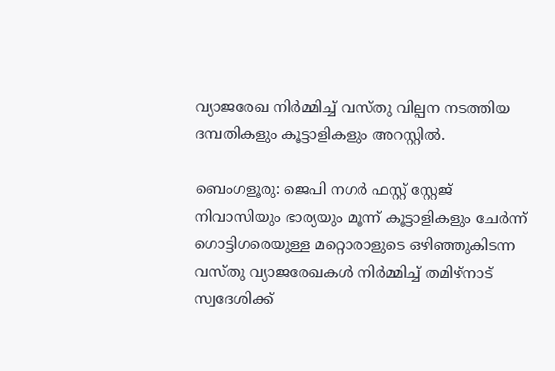വ്യാജരേഖ നിർമ്മിച്ച് വസ്തു വില്പന നടത്തിയ ദമ്പതികളും കൂട്ടാളികളും അറസ്റ്റിൽ.

ബെംഗളൂരു: ജെപി നഗർ ഫസ്റ്റ് സ്റ്റേജ് നിവാസിയും ഭാര്യയും മൂന്ന് കൂട്ടാളികളും ചേർന്ന് ഗൊട്ടിഗരെയുള്ള മറ്റൊരാളുടെ ഒഴിഞ്ഞുകിടന്ന വസ്തു വ്യാജരേഖകൾ നിർമ്മിച്ച് തമിഴ്നാട് സ്വദേശിക്ക്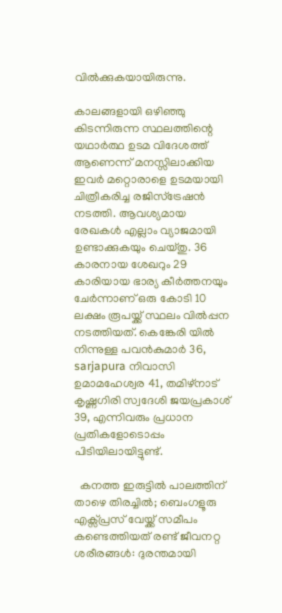വിൽക്കുകയായിരുന്നു.

കാലങ്ങളായി ഒഴിഞ്ഞു കിടന്നിരുന്ന സ്ഥലത്തിന്റെ യഥാർത്ഥ ഉടമ വിദേശത്ത് ആണെന്ന് മനസ്സിലാക്കിയ ഇവർ മറ്റൊരാളെ ഉടമയായി ചിത്രീകരിച്ച രജിസ്ട്രേഷൻ നടത്തി. ആവശ്യമായ രേഖകൾ എല്ലാം വ്യാജമായി ഉണ്ടാക്കുകയും ചെയ്തു. 36 കാരനായ ശേഖറും 29 കാരിയായ ഭാര്യ കീർത്തനയും ചേർന്നാണ് ഒരു കോടി 10 ലക്ഷം രൂപയ്ക്ക് സ്ഥലം വിൽപ്പന നടത്തിയത്. കെങ്കേരി യിൽ നിന്നുള്ള പവൻകുമാർ 36, sarjapura നിവാസി ഉമാമഹേശ്വര 41, തമിഴ്നാട് കൃഷ്ണഗിരി സ്വദേശി ജയപ്രകാശ് 39, എന്നിവരും പ്രധാന പ്രതികളോടൊപ്പം പിടിയിലായിട്ടുണ്ട്.

  കനത്ത ഇരുട്ടിൽ പാലത്തിന് താഴെ തിരച്ചിൽ; ബെംഗളൂരു എക്സ്പ്രസ് വേയ്ക്ക് സമീപം കണ്ടെത്തിയത് രണ്ട് ജീവനറ്റ ശരീരങ്ങൾ: ദുരന്തമായി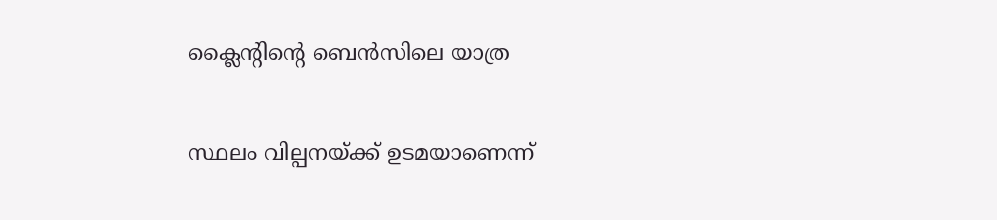ക്ലൈന്റിന്റെ ബെൻസിലെ യാത്ര

സ്ഥലം വില്പനയ്ക്ക് ഉടമയാണെന്ന്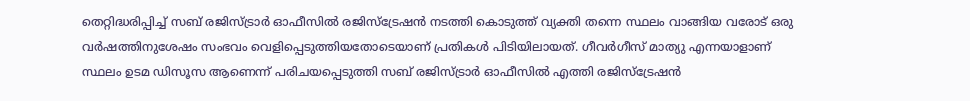തെറ്റിദ്ധരിപ്പിച്ച് സബ് രജിസ്ട്രാർ ഓഫീസിൽ രജിസ്ട്രേഷൻ നടത്തി കൊടുത്ത് വ്യക്തി തന്നെ സ്ഥലം വാങ്ങിയ വരോട് ഒരു വർഷത്തിനുശേഷം സംഭവം വെളിപ്പെടുത്തിയതോടെയാണ് പ്രതികൾ പിടിയിലായത്. ഗീവർഗീസ് മാത്യു എന്നയാളാണ് സ്ഥലം ഉടമ ഡിസൂസ ആണെന്ന് പരിചയപ്പെടുത്തി സബ് രജിസ്ട്രാർ ഓഫീസിൽ എത്തി രജിസ്ട്രേഷൻ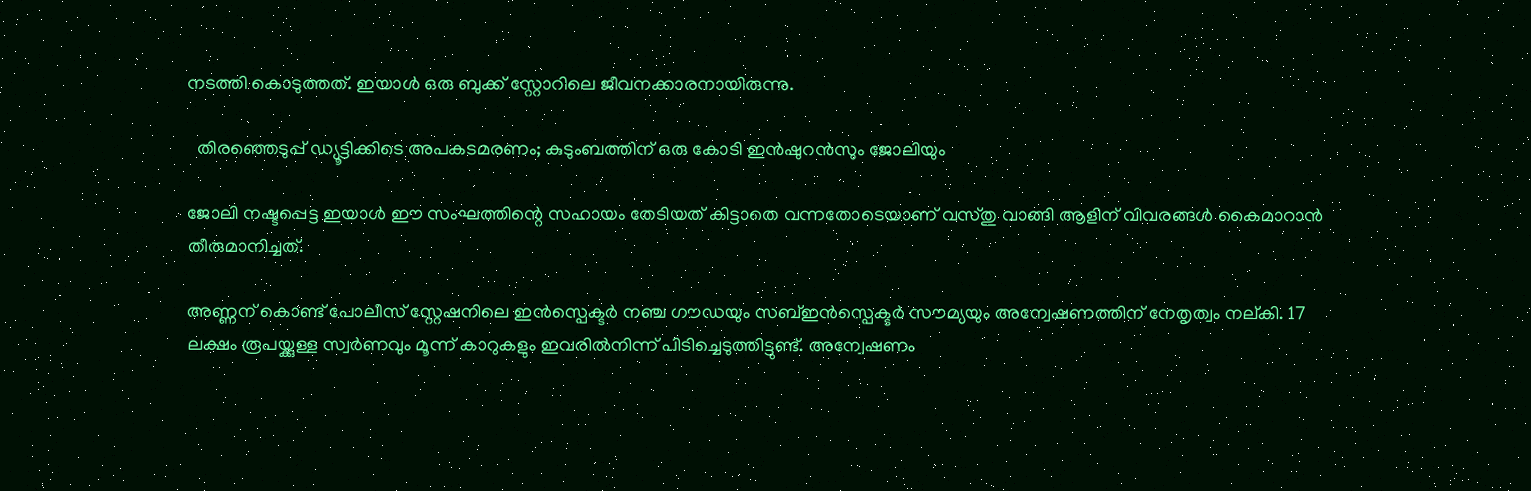നടത്തി കൊടുത്തത്. ഇയാൾ ഒരു ബുക്ക് സ്റ്റോറിലെ ജീവനക്കാരനായിരുന്നു.

  തിരഞ്ഞെടുപ്പ് ഡ്യൂട്ടിക്കിടെ അപകടമരണം; കുടുംബത്തിന് ഒരു കോടി ഇൻഷുറൻസും ജോലിയും

ജോലി നഷ്ടപ്പെട്ട ഇയാൾ ഈ സംഘത്തിന്റെ സഹായം തേടിയത് കിട്ടാതെ വന്നതോടെയാണ് വസ്തു വാങ്ങി ആളിന് വിവരങ്ങൾ കൈമാറാൻ തീരുമാനിച്ചത്.

അണ്ണന് കൊണ്ട് പോലീസ് സ്റ്റേഷനിലെ ഇൻസ്പെക്ടർ നഞ്ച ഗൗഡയും സബ്ഇൻസ്പെക്ടർ സൗമ്യയും അന്വേഷണത്തിന് നേതൃത്വം നല്കി. 17 ലക്ഷം രൂപയ്ക്കുള്ള സ്വർണവും മൂന്ന് കാറുകളും ഇവരിൽനിന്ന് പിടിച്ചെടുത്തിട്ടുണ്ട്. അന്വേഷണം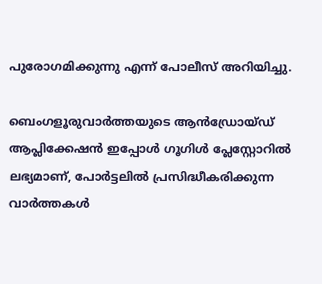പുരോഗമിക്കുന്നു എന്ന് പോലീസ് അറിയിച്ചു.

ബെംഗളൂരുവാർത്തയുടെ ആൻഡ്രോയ്ഡ് ആപ്ലിക്കേഷൻ ഇപ്പോൾ ഗൂഗിൾ പ്ലേസ്റ്റോറിൽ ലഭ്യമാണ്, പോർട്ടലിൽ പ്രസിദ്ധീകരിക്കുന്ന വാർത്തകൾ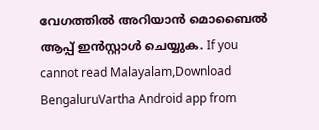വേഗത്തിൽ അറിയാൻ മൊബൈൽ ആപ്പ് ഇൻസ്റ്റാൾ ചെയ്യുക. If you cannot read Malayalam,Download BengaluruVartha Android app from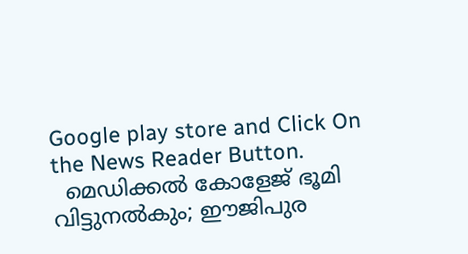Google play store and Click On the News Reader Button.
  മെഡിക്കൽ കോളേജ് ഭൂമി വിട്ടുനൽകും; ഈജിപുര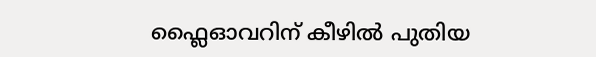ഫ്ലൈഓവറിന് കീഴിൽ പുതിയ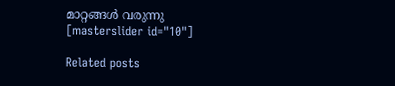മാറ്റങ്ങൾ വരുന്നു
[masterslider id="10"]

Related posts